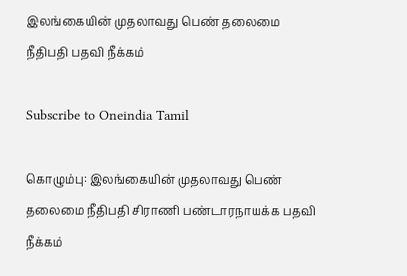இலங்கையின் முதலாவது பெண் தலைமை நீதிபதி பதவி நீக்கம்

Subscribe to Oneindia Tamil

கொழும்பு: இலங்கையின் முதலாவது பெண் தலைமை நீதிபதி சிராணி பண்டாரநாயக்க பதவி நீக்கம்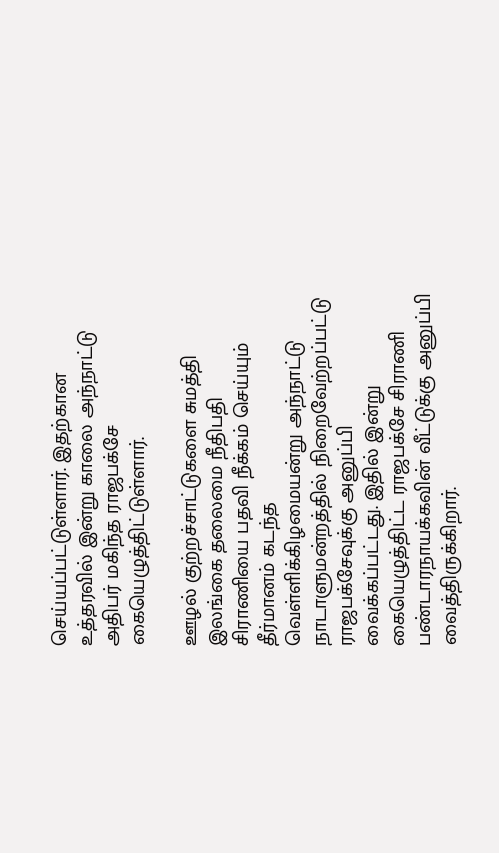செய்யப்பட்டுள்ளார். இதற்கான உத்தரவில் இன்று காலை அந்நாட்டு அதிபர் மகிந்த ராஜபக்சே கையெழுத்திட்டுள்ளார்.

ஊழல் குற்றச்சாட்டுகளை சுமத்தி இலங்கை தலைமை நீதிபதி சிராணியை பதவி நீக்கம் செய்யும் தீர்மானம் கடந்த வெள்ளிக்கிழமையன்று அந்நாட்டு நாடாளுமன்றத்தில் நிறைவேற்றப்பட்டு ராஜபக்சேவுக்கு அனுப்பி வைக்கப்பட்டது. இதில் இன்று கையெழுத்திட்ட ராஜபக்சே சிராணி பண்டாரநாயக்கவின் வீட்டுக்கு அனுப்பி வைத்திருக்கிறார்.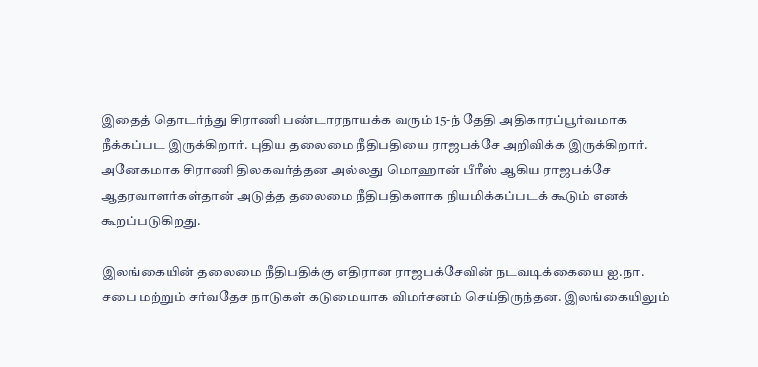இதைத் தொடர்ந்து சிராணி பண்டாரநாயக்க வரும் 15-ந் தேதி அதிகாரப்பூர்வமாக நீக்கப்பட இருக்கிறார். புதிய தலைமை நீதிபதியை ராஜபக்சே அறிவிக்க இருக்கிறார். அனேகமாக சிராணி திலகவர்த்தன அல்லது மொஹான் பீரீஸ் ஆகிய ராஜபக்சே ஆதரவாளர்கள்தான் அடுத்த தலைமை நீதிபதிகளாக நியமிக்கப்படக் கூடும் எனக் கூறப்படுகிறது.

இலங்கையின் தலைமை நீதிபதிக்கு எதிரான ராஜபக்சேவின் நடவடிக்கையை ஐ.நா. சபை மற்றும் சர்வதேச நாடுகள் கடுமையாக விமர்சனம் செய்திருந்தன. இலங்கையிலும்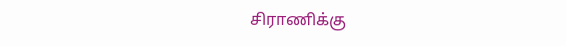சிராணிக்கு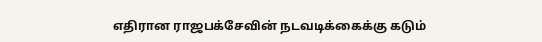எதிரான ராஜபக்சேவின் நடவடிக்கைக்கு கடும்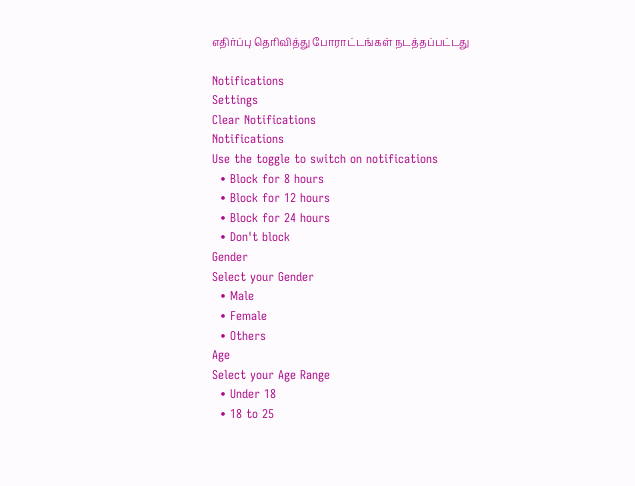எதிர்ப்பு தெரிவித்து போராட்டங்கள் நடத்தப்பட்டது

Notifications
Settings
Clear Notifications
Notifications
Use the toggle to switch on notifications
  • Block for 8 hours
  • Block for 12 hours
  • Block for 24 hours
  • Don't block
Gender
Select your Gender
  • Male
  • Female
  • Others
Age
Select your Age Range
  • Under 18
  • 18 to 25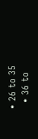• 26 to 35
  • 36 to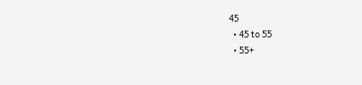45
  • 45 to 55
  • 55+